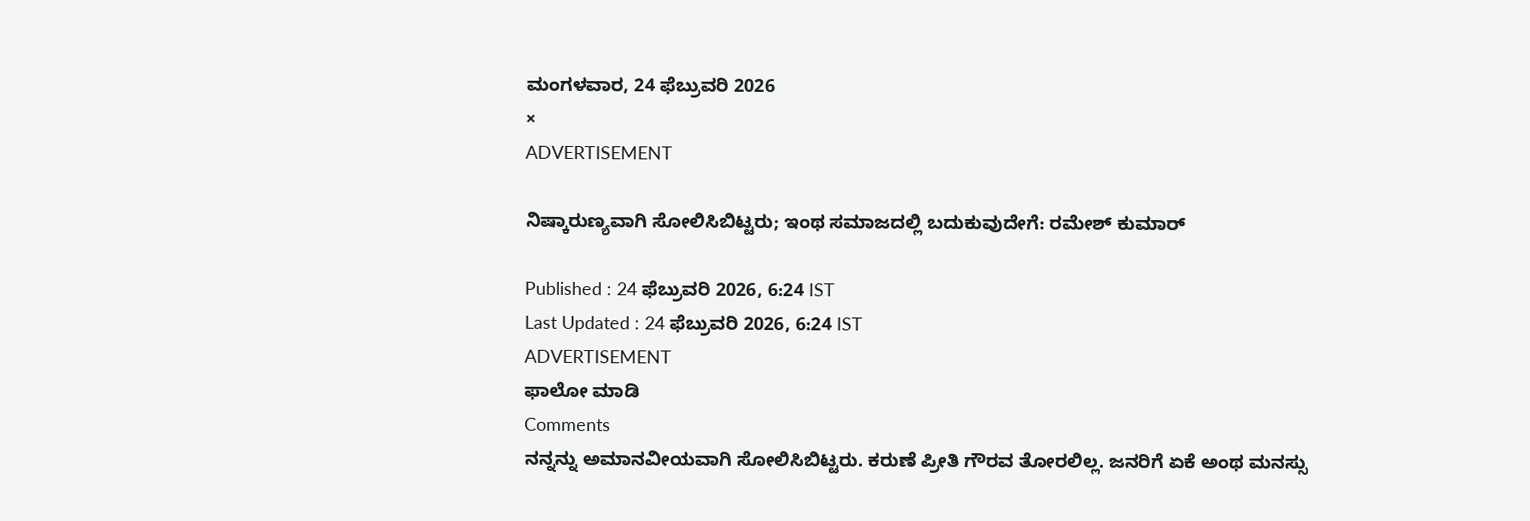ಮಂಗಳವಾರ, 24 ಫೆಬ್ರುವರಿ 2026
×
ADVERTISEMENT

ನಿಷ್ಕಾರುಣ್ಯವಾಗಿ ಸೋಲಿಸಿಬಿಟ್ಟರು; ಇಂಥ ಸಮಾಜದಲ್ಲಿ ಬದುಕುವುದೇಗೆ: ರಮೇಶ್ ಕುಮಾರ್

Published : 24 ಫೆಬ್ರುವರಿ 2026, 6:24 IST
Last Updated : 24 ಫೆಬ್ರುವರಿ 2026, 6:24 IST
ADVERTISEMENT
ಫಾಲೋ ಮಾಡಿ
Comments
ನನ್ನನ್ನು ಅಮಾನವೀಯವಾಗಿ ಸೋಲಿಸಿಬಿಟ್ಟರು. ಕರುಣೆ ಪ್ರೀತಿ ಗೌರವ ತೋರಲಿಲ್ಲ. ಜನರಿಗೆ ಏಕೆ ಅಂಥ ಮನಸ್ಸು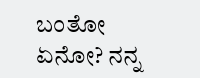ಬಂತೋ ಏನೋ? ನನ್ನ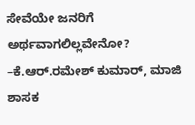ಸೇವೆಯೇ ಜನರಿಗೆ ಅರ್ಥವಾಗಲಿಲ್ಲವೇನೋ?
–ಕೆ.ಆರ್‌.ರಮೇಶ್‌ ಕುಮಾರ್‌, ಮಾಜಿ ಶಾಸಕ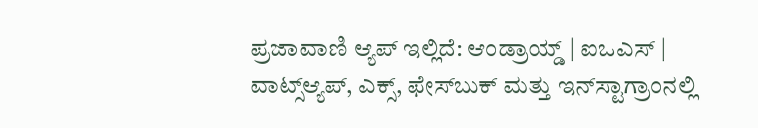ಪ್ರಜಾವಾಣಿ ಆ್ಯಪ್ ಇಲ್ಲಿದೆ: ಆಂಡ್ರಾಯ್ಡ್ | ಐಒಎಸ್ | ವಾಟ್ಸ್ಆ್ಯಪ್, ಎಕ್ಸ್, ಫೇಸ್‌ಬುಕ್ ಮತ್ತು ಇನ್‌ಸ್ಟಾಗ್ರಾಂನಲ್ಲಿ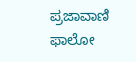ಪ್ರಜಾವಾಣಿ ಫಾಲೋ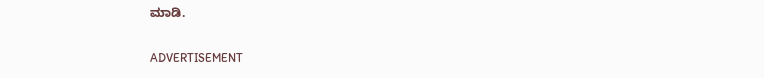ಮಾಡಿ.

ADVERTISEMENT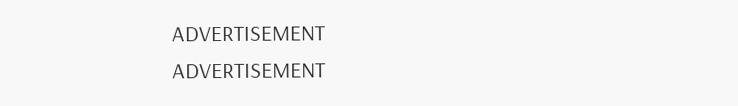ADVERTISEMENT
ADVERTISEMENT